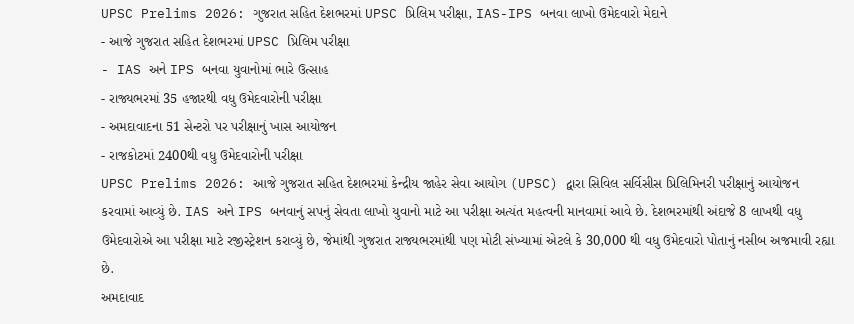UPSC Prelims 2026: ગુજરાત સહિત દેશભરમાં UPSC પ્રિલિમ પરીક્ષા, IAS-IPS બનવા લાખો ઉમેદવારો મેદાને
- આજે ગુજરાત સહિત દેશભરમાં UPSC પ્રિલિમ પરીક્ષા
- IAS અને IPS બનવા યુવાનોમાં ભારે ઉત્સાહ
- રાજ્યભરમાં 35 હજારથી વધુ ઉમેદવારોની પરીક્ષા
- અમદાવાદના 51 સેન્ટરો પર પરીક્ષાનું ખાસ આયોજન
- રાજકોટમાં 2400થી વધુ ઉમેદવારોની પરીક્ષા
UPSC Prelims 2026: આજે ગુજરાત સહિત દેશભરમાં કેન્દ્રીય જાહેર સેવા આયોગ (UPSC) દ્વારા સિવિલ સર્વિસીસ પ્રિલિમિનરી પરીક્ષાનું આયોજન કરવામાં આવ્યું છે. IAS અને IPS બનવાનું સપનું સેવતા લાખો યુવાનો માટે આ પરીક્ષા અત્યંત મહત્વની માનવામાં આવે છે. દેશભરમાંથી અંદાજે 8 લાખથી વધુ ઉમેદવારોએ આ પરીક્ષા માટે રજીસ્ટ્રેશન કરાવ્યું છે, જેમાંથી ગુજરાત રાજ્યભરમાંથી પણ મોટી સંખ્યામાં એટલે કે 30,000 થી વધુ ઉમેદવારો પોતાનું નસીબ અજમાવી રહ્યા છે.
અમદાવાદ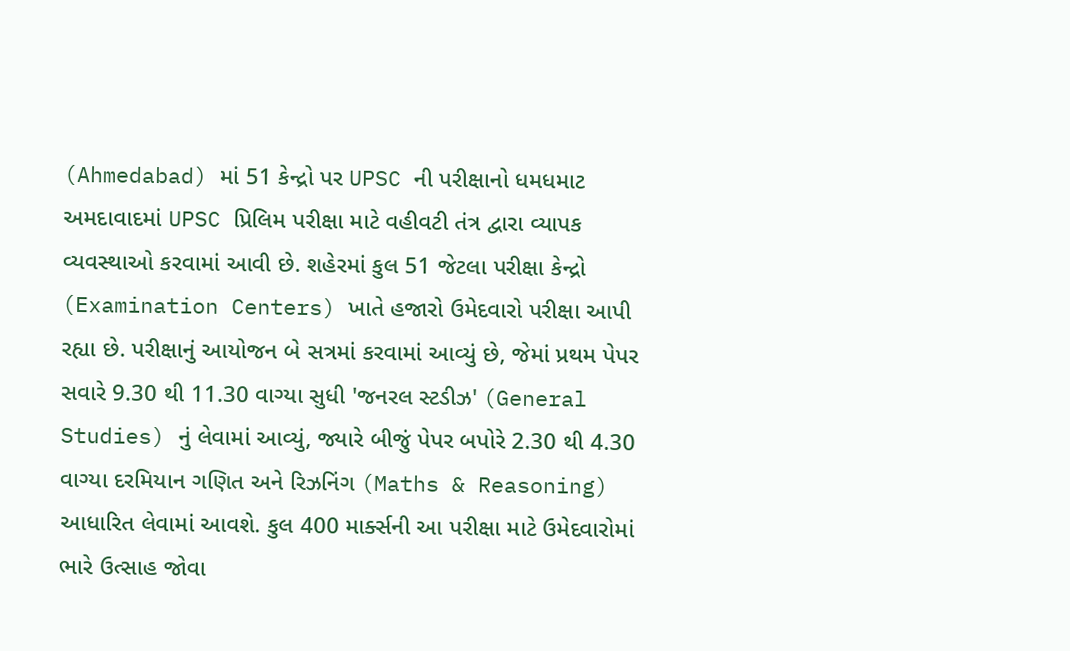(Ahmedabad) માં 51 કેન્દ્રો પર UPSC ની પરીક્ષાનો ધમધમાટ
અમદાવાદમાં UPSC પ્રિલિમ પરીક્ષા માટે વહીવટી તંત્ર દ્વારા વ્યાપક વ્યવસ્થાઓ કરવામાં આવી છે. શહેરમાં કુલ 51 જેટલા પરીક્ષા કેન્દ્રો (Examination Centers) ખાતે હજારો ઉમેદવારો પરીક્ષા આપી રહ્યા છે. પરીક્ષાનું આયોજન બે સત્રમાં કરવામાં આવ્યું છે, જેમાં પ્રથમ પેપર સવારે 9.30 થી 11.30 વાગ્યા સુધી 'જનરલ સ્ટડીઝ' (General Studies) નું લેવામાં આવ્યું, જ્યારે બીજું પેપર બપોરે 2.30 થી 4.30 વાગ્યા દરમિયાન ગણિત અને રિઝનિંગ (Maths & Reasoning) આધારિત લેવામાં આવશે. કુલ 400 માર્ક્સની આ પરીક્ષા માટે ઉમેદવારોમાં ભારે ઉત્સાહ જોવા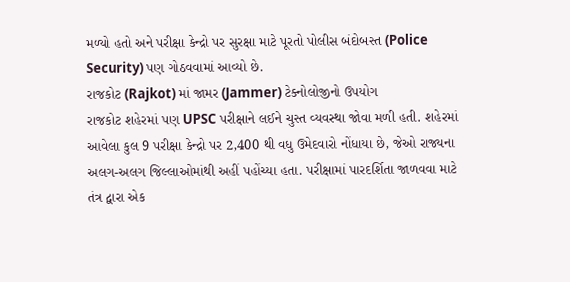મળ્યો હતો અને પરીક્ષા કેન્દ્રો પર સુરક્ષા માટે પૂરતો પોલીસ બંદોબસ્ત (Police Security) પણ ગોઠવવામાં આવ્યો છે.
રાજકોટ (Rajkot) માં જામર (Jammer) ટેક્નોલોજીનો ઉપયોગ
રાજકોટ શહેરમાં પણ UPSC પરીક્ષાને લઈને ચુસ્ત વ્યવસ્થા જોવા મળી હતી. શહેરમાં આવેલા કુલ 9 પરીક્ષા કેન્દ્રો પર 2,400 થી વધુ ઉમેદવારો નોંધાયા છે, જેઓ રાજ્યના અલગ-અલગ જિલ્લાઓમાંથી અહીં પહોંચ્યા હતા. પરીક્ષામાં પારદર્શિતા જાળવવા માટે તંત્ર દ્વારા એક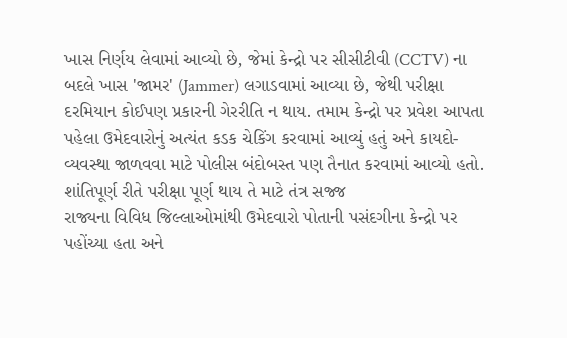ખાસ નિર્ણય લેવામાં આવ્યો છે, જેમાં કેન્દ્રો પર સીસીટીવી (CCTV) ના બદલે ખાસ 'જામર' (Jammer) લગાડવામાં આવ્યા છે, જેથી પરીક્ષા દરમિયાન કોઈપણ પ્રકારની ગેરરીતિ ન થાય. તમામ કેન્દ્રો પર પ્રવેશ આપતા પહેલા ઉમેદવારોનું અત્યંત કડક ચેકિંગ કરવામાં આવ્યું હતું અને કાયદો-વ્યવસ્થા જાળવવા માટે પોલીસ બંદોબસ્ત પણ તૈનાત કરવામાં આવ્યો હતો.
શાંતિપૂર્ણ રીતે પરીક્ષા પૂર્ણ થાય તે માટે તંત્ર સજ્જ
રાજ્યના વિવિધ જિલ્લાઓમાંથી ઉમેદવારો પોતાની પસંદગીના કેન્દ્રો પર પહોંચ્યા હતા અને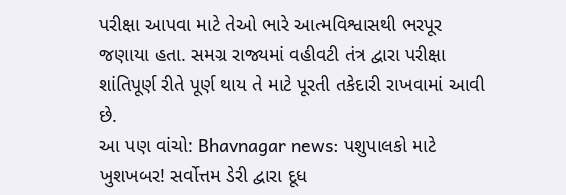પરીક્ષા આપવા માટે તેઓ ભારે આત્મવિશ્વાસથી ભરપૂર જણાયા હતા. સમગ્ર રાજ્યમાં વહીવટી તંત્ર દ્વારા પરીક્ષા શાંતિપૂર્ણ રીતે પૂર્ણ થાય તે માટે પૂરતી તકેદારી રાખવામાં આવી છે.
આ પણ વાંચો: Bhavnagar news: પશુપાલકો માટે ખુશખબર! સર્વોત્તમ ડેરી દ્વારા દૂધ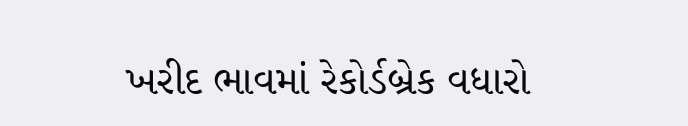ખરીદ ભાવમાં રેકોર્ડબ્રેક વધારો